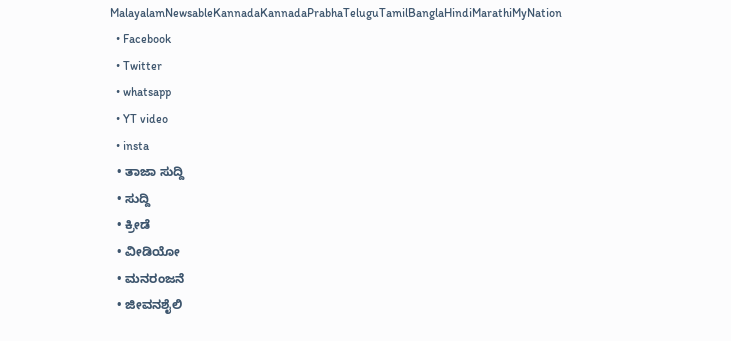MalayalamNewsableKannadaKannadaPrabhaTeluguTamilBanglaHindiMarathiMyNation
  • Facebook
  • Twitter
  • whatsapp
  • YT video
  • insta
  • ತಾಜಾ ಸುದ್ದಿ
  • ಸುದ್ದಿ
  • ಕ್ರೀಡೆ
  • ವೀಡಿಯೋ
  • ಮನರಂಜನೆ
  • ಜೀವನಶೈಲಿ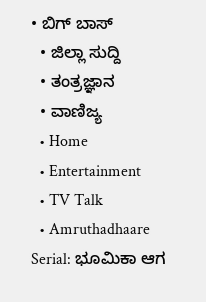• ಬಿಗ್ ಬಾಸ್
  • ಜಿಲ್ಲಾ ಸುದ್ದಿ
  • ತಂತ್ರಜ್ಞಾನ
  • ವಾಣಿಜ್ಯ
  • Home
  • Entertainment
  • TV Talk
  • Amruthadhaare Serial: ಭೂಮಿಕಾ ಆಗ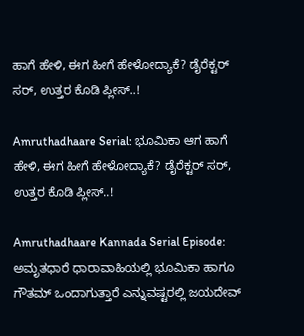ಹಾಗೆ ಹೇಳಿ, ಈಗ ಹೀಗೆ ಹೇಳೋದ್ಯಾಕೆ? ಡೈರೆಕ್ಟರ್‌ ಸರ್‌, ಉತ್ತರ ಕೊಡಿ ಪ್ಲೀಸ್..!

Amruthadhaare Serial: ಭೂಮಿಕಾ ಆಗ ಹಾಗೆ ಹೇಳಿ, ಈಗ ಹೀಗೆ ಹೇಳೋದ್ಯಾಕೆ? ಡೈರೆಕ್ಟರ್‌ ಸರ್‌, ಉತ್ತರ ಕೊಡಿ ಪ್ಲೀಸ್..!

Amruthadhaare Kannada Serial Episode: ಅಮೃತಧಾರೆ ಧಾರಾವಾಹಿಯಲ್ಲಿ ಭೂಮಿಕಾ ಹಾಗೂ ಗೌತಮ್‌ ಒಂದಾಗುತ್ತಾರೆ ಎನ್ನುವಷ್ಟರಲ್ಲಿ ಜಯದೇವ್‌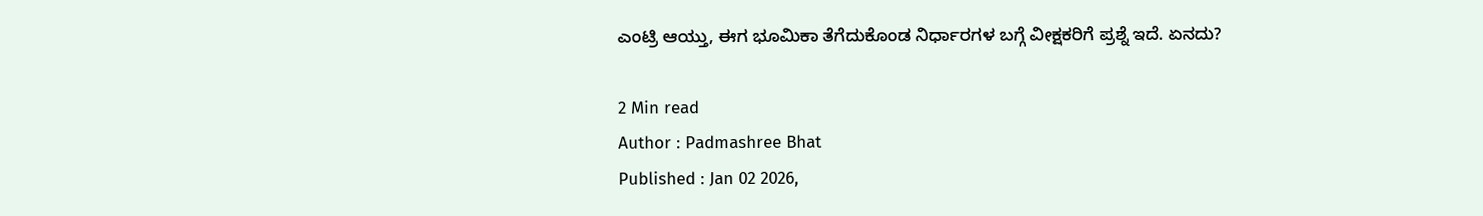ಎಂಟ್ರಿ ಆಯ್ತು, ಈಗ ಭೂಮಿಕಾ ತೆಗೆದುಕೊಂಡ ನಿರ್ಧಾರಗಳ ಬಗ್ಗೆ ವೀಕ್ಷಕರಿಗೆ ಪ್ರಶ್ನೆ ಇದೆ. ಏನದು?

2 Min read
Author : Padmashree Bhat
Published : Jan 02 2026,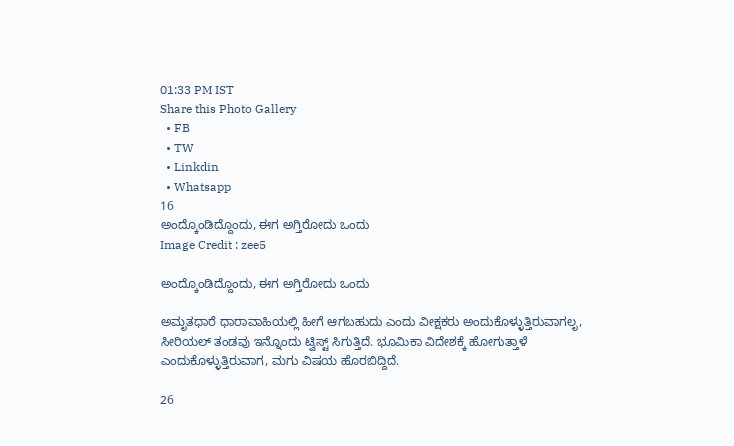01:33 PM IST
Share this Photo Gallery
  • FB
  • TW
  • Linkdin
  • Whatsapp
16
ಅಂದ್ಕೊಂಡಿದ್ದೊಂದು, ಈಗ ಅಗ್ತಿರೋದು ಒಂದು
Image Credit : zee5

ಅಂದ್ಕೊಂಡಿದ್ದೊಂದು, ಈಗ ಅಗ್ತಿರೋದು ಒಂದು

ಅಮೃತಧಾರೆ ಧಾರಾವಾಹಿಯಲ್ಲಿ ಹೀಗೆ ಆಗಬಹುದು ಎಂದು ವೀಕ್ಷಕರು ಅಂದುಕೊಳ್ಳುತ್ತಿರುವಾಗಲೃ, ಸೀರಿಯಲ್‌ ತಂಡವು ಇನ್ನೊಂದು ಟ್ವಿಸ್ಟ್‌ ಸಿಗುತ್ತಿದೆ. ಭೂಮಿಕಾ ವಿದೇಶಕ್ಕೆ ಹೋಗುತ್ತಾಳೆ ಎಂದುಕೊಳ್ಳುತ್ತಿರುವಾಗ, ಮಗು ವಿಷಯ ಹೊರಬಿದ್ದಿದೆ.

26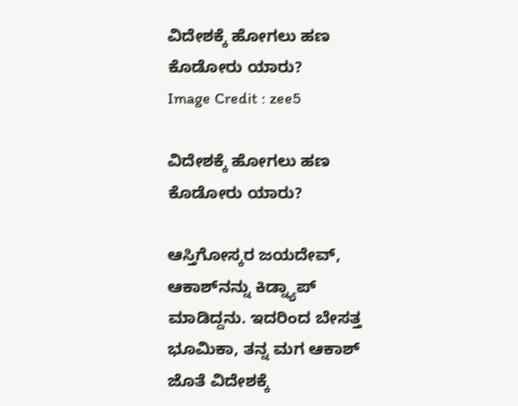ವಿದೇಶಕ್ಕೆ ಹೋಗಲು ಹಣ ಕೊಡೋರು ಯಾರು?
Image Credit : zee5

ವಿದೇಶಕ್ಕೆ ಹೋಗಲು ಹಣ ಕೊಡೋರು ಯಾರು?

ಆಸ್ತಿಗೋಸ್ಕರ ಜಯದೇವ್‌, ಆಕಾಶ್‌ನನ್ನು ಕಿಡ್ನ್ಯಾಪ್‌ ಮಾಡಿದ್ದನು. ಇದರಿಂದ ಬೇಸತ್ತ ಭೂಮಿಕಾ, ತನ್ನ ಮಗ ಆಕಾಶ್‌ ಜೊತೆ ವಿದೇಶಕ್ಕೆ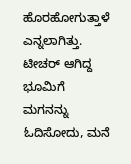ಹೊರಹೋಗುತ್ತಾಳೆ ಎನ್ನಲಾಗಿತ್ತು. ಟೀಚರ್‌ ಆಗಿದ್ದ ಭೂಮಿಗೆ ಮಗನನ್ನು ಓದಿಸೋದು, ಮನೆ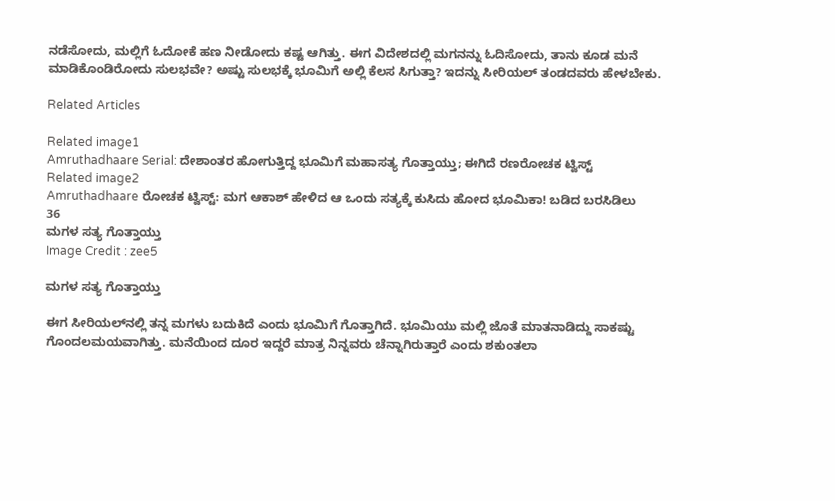ನಡೆಸೋದು, ಮಲ್ಲಿಗೆ ಓದೋಕೆ ಹಣ ನೀಡೋದು ಕಷ್ಟ ಆಗಿತ್ತು. ಈಗ ವಿದೇಶದಲ್ಲಿ ಮಗನನ್ನು ಓದಿಸೋದು, ತಾನು ಕೂಡ ಮನೆ ಮಾಡಿಕೊಂಡಿರೋದು ಸುಲಭವೇ? ಅಷ್ಟು ಸುಲಭಕ್ಕೆ ಭೂಮಿಗೆ ಅಲ್ಲಿ ಕೆಲಸ ಸಿಗುತ್ತಾ? ಇದನ್ನು ಸೀರಿಯಲ್‌ ತಂಡದವರು ಹೇಳಬೇಕು.

Related Articles

Related image1
Amruthadhaare Serial: ದೇಶಾಂತರ ಹೋಗುತ್ತಿದ್ದ ಭೂಮಿಗೆ ಮಹಾಸತ್ಯ ಗೊತ್ತಾಯ್ತು; ಈಗಿದೆ ರಣರೋಚಕ ಟ್ವಿಸ್ಟ್
Related image2
Amruthadhaare ರೋಚಕ ಟ್ವಿಸ್ಟ್: ಮಗ ಆಕಾಶ್ ಹೇಳಿದ ಆ ಒಂದು ಸತ್ಯಕ್ಕೆ ಕುಸಿದು ಹೋದ ಭೂಮಿಕಾ! ಬಡಿದ ಬರಸಿಡಿಲು
36
ಮಗಳ ಸತ್ಯ ಗೊತ್ತಾಯ್ತು
Image Credit : zee5

ಮಗಳ ಸತ್ಯ ಗೊತ್ತಾಯ್ತು

ಈಗ ಸೀರಿಯಲ್‌ನಲ್ಲಿ ತನ್ನ ಮಗಳು ಬದುಕಿದೆ ಎಂದು ಭೂಮಿಗೆ ಗೊತ್ತಾಗಿದೆ. ಭೂಮಿಯು ಮಲ್ಲಿ ಜೊತೆ ಮಾತನಾಡಿದ್ದು ಸಾಕಷ್ಟು ಗೊಂದಲಮಯವಾಗಿತ್ತು. ಮನೆಯಿಂದ ದೂರ ಇದ್ದರೆ ಮಾತ್ರ ನಿನ್ನವರು ಚೆನ್ನಾಗಿರುತ್ತಾರೆ ಎಂದು ಶಕುಂತಲಾ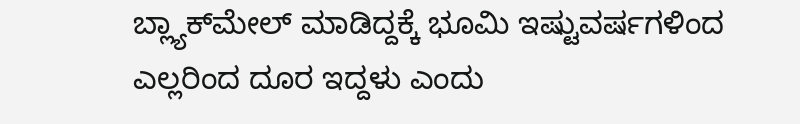ಬ್ಲ್ಯಾಕ್‌ಮೇಲ್‌ ಮಾಡಿದ್ದಕ್ಕೆ ಭೂಮಿ ಇಷ್ಟುವರ್ಷಗಳಿಂದ ಎಲ್ಲರಿಂದ ದೂರ ಇದ್ದಳು ಎಂದು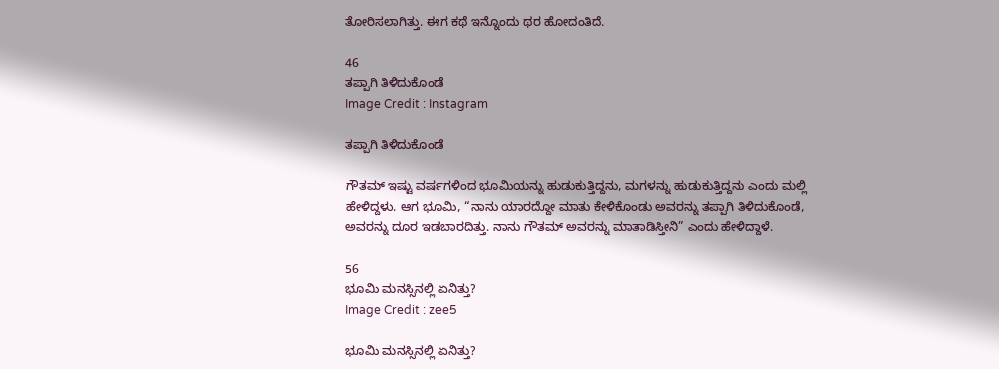ತೋರಿಸಲಾಗಿತ್ತು. ಈಗ ಕಥೆ ಇನ್ನೊಂದು ಥರ ಹೋದಂತಿದೆ.

46
ತಪ್ಪಾಗಿ ತಿಳಿದುಕೊಂಡೆ
Image Credit : Instagram

ತಪ್ಪಾಗಿ ತಿಳಿದುಕೊಂಡೆ

ಗೌತಮ್‌ ಇಷ್ಟು ವರ್ಷಗಳಿಂದ ಭೂಮಿಯನ್ನು ಹುಡುಕುತ್ತಿದ್ದನು, ಮಗಳನ್ನು ಹುಡುಕುತ್ತಿದ್ದನು ಎಂದು ಮಲ್ಲಿ ಹೇಳಿದ್ದಳು. ಆಗ ಭೂಮಿ, “ನಾನು ಯಾರದ್ದೋ ಮಾತು ಕೇಳಿಕೊಂಡು ಅವರನ್ನು ತಪ್ಪಾಗಿ ತಿಳಿದುಕೊಂಡೆ, ಅವರನ್ನು ದೂರ ಇಡಬಾರದಿತ್ತು. ನಾನು ಗೌತಮ್‌ ಅವರನ್ನು ಮಾತಾಡಿಸ್ತೀನಿ” ಎಂದು ಹೇಳಿದ್ದಾಳೆ.

56
ಭೂಮಿ ಮನಸ್ಸಿನಲ್ಲಿ ಏನಿತ್ತು?
Image Credit : zee5

ಭೂಮಿ ಮನಸ್ಸಿನಲ್ಲಿ ಏನಿತ್ತು?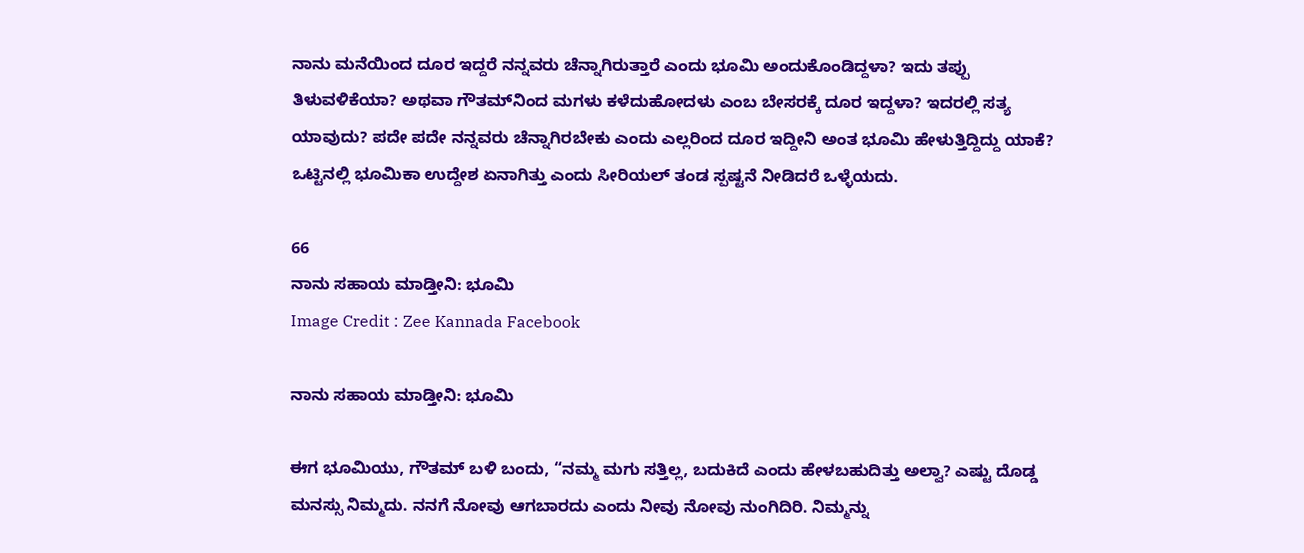ನಾನು ಮನೆಯಿಂದ ದೂರ ಇದ್ದರೆ ನನ್ನವರು ಚೆನ್ನಾಗಿರುತ್ತಾರೆ ಎಂದು ಭೂಮಿ ಅಂದುಕೊಂಡಿದ್ದಳಾ? ಇದು ತಪ್ಪು ತಿಳುವಳಿಕೆಯಾ? ಅಥವಾ ಗೌತಮ್‌ನಿಂದ ಮಗಳು ಕಳೆದುಹೋದಳು ಎಂಬ ಬೇಸರಕ್ಕೆ ದೂರ ಇದ್ದಳಾ? ಇದರಲ್ಲಿ ಸತ್ಯ ಯಾವುದು? ಪದೇ ಪದೇ ನನ್ನವರು ಚೆನ್ನಾಗಿರಬೇಕು ಎಂದು ಎಲ್ಲರಿಂದ ದೂರ ಇದ್ದೀನಿ ಅಂತ ಭೂಮಿ ಹೇಳುತ್ತಿದ್ದಿದ್ದು ಯಾಕೆ? ಒಟ್ಟಿನಲ್ಲಿ ಭೂಮಿಕಾ ಉದ್ದೇಶ ಏನಾಗಿತ್ತು ಎಂದು ಸೀರಿಯಲ್‌ ತಂಡ ಸ್ಪಷ್ಟನೆ ನೀಡಿದರೆ ಒಳ್ಳೆಯದು.

66
ನಾನು ಸಹಾಯ ಮಾಡ್ತೀನಿ: ಭೂಮಿ
Image Credit : Zee Kannada Facebook

ನಾನು ಸಹಾಯ ಮಾಡ್ತೀನಿ: ಭೂಮಿ

ಈಗ ಭೂಮಿಯು, ಗೌತಮ್‌ ಬಳಿ ಬಂದು, “ನಮ್ಮ ಮಗು ಸತ್ತಿಲ್ಲ, ಬದುಕಿದೆ ಎಂದು ಹೇಳಬಹುದಿತ್ತು ಅಲ್ವಾ? ಎಷ್ಟು ದೊಡ್ಡ ಮನಸ್ಸು ನಿಮ್ಮದು. ನನಗೆ ನೋವು ಆಗಬಾರದು ಎಂದು ನೀವು ನೋವು ನುಂಗಿದಿರಿ. ನಿಮ್ಮನ್ನು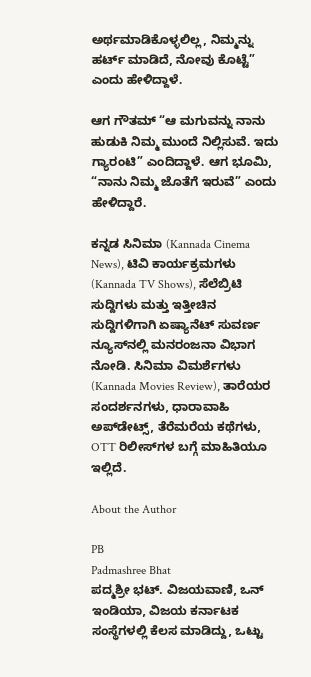ಅರ್ಥಮಾಡಿಕೊಳ್ಳಲಿಲ್ಲ, ನಿಮ್ಮನ್ನು ಹರ್ಟ್‌ ಮಾಡಿದೆ, ನೋವು ಕೊಟ್ಟೆ” ಎಂದು ಹೇಳಿದ್ದಾಳೆ.

ಆಗ ಗೌತಮ್‌ “ಆ ಮಗುವನ್ನು ನಾನು ಹುಡುಕಿ ನಿಮ್ಮ ಮುಂದೆ ನಿಲ್ಲಿಸುವೆ. ಇದು ಗ್ಯಾರಂಟಿ” ಎಂದಿದ್ದಾಳೆ. ಆಗ ಭೂಮಿ, “ನಾನು ನಿಮ್ಮ ಜೊತೆಗೆ ಇರುವೆ” ಎಂದು ಹೇಳಿದ್ದಾರೆ.

ಕನ್ನಡ ಸಿನಿಮಾ (Kannada Cinema News), ಟಿವಿ ಕಾರ್ಯಕ್ರಮಗಳು (Kannada TV Shows), ಸೆಲೆಬ್ರಿಟಿ ಸುದ್ದಿಗಳು ಮತ್ತು ಇತ್ತೀಚಿನ ಸುದ್ದಿಗಳಿಗಾಗಿ ಏಷ್ಯಾನೆಟ್ ಸುವರ್ಣ ನ್ಯೂಸ್‌ನಲ್ಲಿ ಮನರಂಜನಾ ವಿಭಾಗ ನೋಡಿ. ಸಿನಿಮಾ ವಿಮರ್ಶೆಗಳು (Kannada Movies Review), ತಾರೆಯರ ಸಂದರ್ಶನಗಳು, ಧಾರಾವಾಹಿ ಅಪ್‌ಡೇಟ್ಸ್‌, ತೆರೆಮರೆಯ ಕಥೆಗಳು, OTT ರಿಲೀಸ್‌ಗಳ ಬಗ್ಗೆ ಮಾಹಿತಿಯೂ ಇಲ್ಲಿದೆ.

About the Author

PB
Padmashree Bhat
ಪದ್ಮಶ್ರೀ ಭಟ್. ವಿಜಯವಾಣಿ, ಒನ್ ಇಂಡಿಯಾ, ವಿಜಯ ಕರ್ನಾಟಕ ಸಂಸ್ಥೆಗಳಲ್ಲಿ ಕೆಲಸ ಮಾಡಿದ್ದು, ಒಟ್ಟು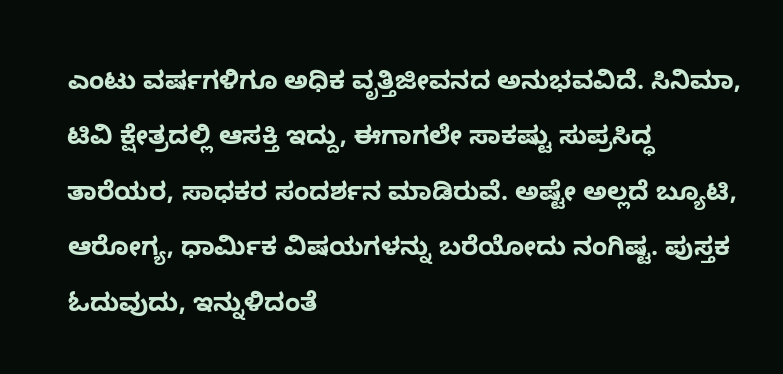ಎಂಟು ವರ್ಷಗಳಿಗೂ ಅಧಿಕ ವೃತ್ತಿಜೀವನದ ಅನುಭವವಿದೆ. ಸಿನಿಮಾ, ಟಿವಿ ಕ್ಷೇತ್ರದಲ್ಲಿ ಆಸಕ್ತಿ ಇದ್ದು, ಈಗಾಗಲೇ ಸಾಕಷ್ಟು ಸುಪ್ರಸಿದ್ಧ ತಾರೆಯರ, ಸಾಧಕರ ಸಂದರ್ಶನ ಮಾಡಿರುವೆ. ಅಷ್ಟೇ ಅಲ್ಲದೆ ಬ್ಯೂಟಿ, ಆರೋಗ್ಯ, ಧಾರ್ಮಿಕ ವಿಷಯಗಳನ್ನು ಬರೆಯೋದು ನಂಗಿಷ್ಟ. ಪುಸ್ತಕ ಓದುವುದು, ಇನ್ನುಳಿದಂತೆ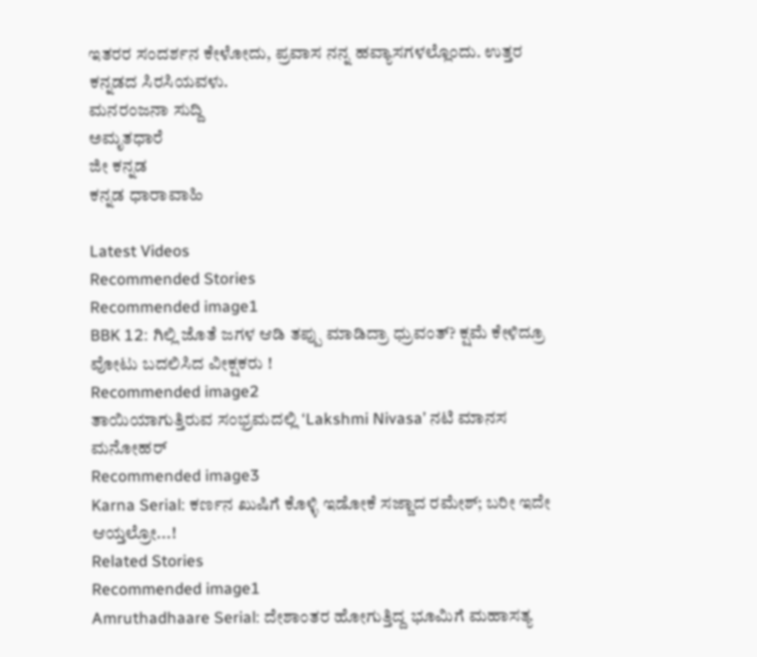ಇತರರ ಸಂದರ್ಶನ ಕೇಳೋದು, ಪ್ರವಾಸ ನನ್ನ ಹವ್ಯಾಸಗಳಲ್ಲೊಂದು. ಉತ್ತರ ಕನ್ನಡದ ಸಿರಸಿಯವಳು.
ಮನರಂಜನಾ ಸುದ್ದಿ
ಅಮೃತಧಾರೆ
ಜೀ ಕನ್ನಡ
ಕನ್ನಡ ಧಾರಾವಾಹಿ

Latest Videos
Recommended Stories
Recommended image1
BBK 12: ಗಿಲ್ಲಿ ಜೊತೆ ಜಗಳ ಆಡಿ ತಪ್ಪು ಮಾಡಿದ್ರಾ ಧ್ರುವಂತ್? ಕ್ಷಮೆ ಕೇಳಿದ್ರೂ ವೋಟು ಬದಲಿಸಿದ ವೀಕ್ಷಕರು !
Recommended image2
ತಾಯಿಯಾಗುತ್ತಿರುವ ಸಂಭ್ರಮದಲ್ಲಿ ‘Lakshmi Nivasa’ ನಟಿ ಮಾನಸ‌ ಮನೋಹರ್
Recommended image3
Karna Serial: ಕರ್ಣನ ಖುಷಿಗೆ ಕೊಳ್ಳಿ ಇಡೋಕೆ ಸಜ್ಜಾದ ರಮೇಶ್; ಬರೀ ಇದೇ ಆಯ್ತಲ್ರೋ...!
Related Stories
Recommended image1
Amruthadhaare Serial: ದೇಶಾಂತರ ಹೋಗುತ್ತಿದ್ದ ಭೂಮಿಗೆ ಮಹಾಸತ್ಯ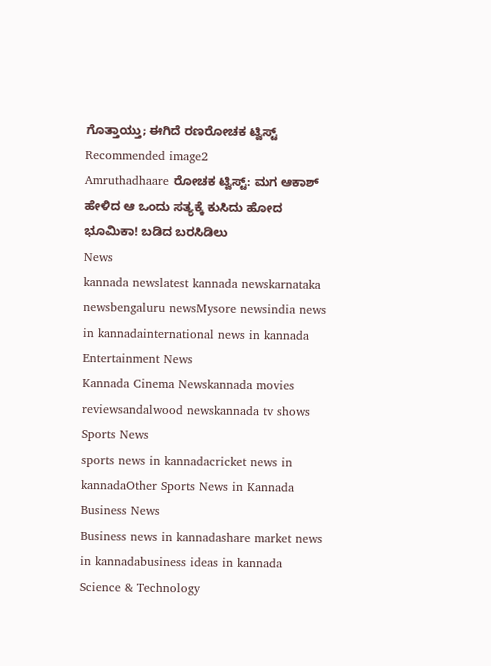ಗೊತ್ತಾಯ್ತು; ಈಗಿದೆ ರಣರೋಚಕ ಟ್ವಿಸ್ಟ್
Recommended image2
Amruthadhaare ರೋಚಕ ಟ್ವಿಸ್ಟ್: ಮಗ ಆಕಾಶ್ ಹೇಳಿದ ಆ ಒಂದು ಸತ್ಯಕ್ಕೆ ಕುಸಿದು ಹೋದ ಭೂಮಿಕಾ! ಬಡಿದ ಬರಸಿಡಿಲು
News
kannada newslatest kannada newskarnataka newsbengaluru newsMysore newsindia news in kannadainternational news in kannada
Entertainment News
Kannada Cinema Newskannada movies reviewsandalwood newskannada tv shows
Sports News
sports news in kannadacricket news in kannadaOther Sports News in Kannada
Business News
Business news in kannadashare market news in kannadabusiness ideas in kannada
Science & Technology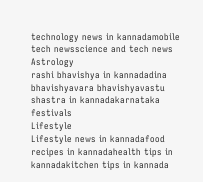technology news in kannadamobile tech newsscience and tech news
Astrology
rashi bhavishya in kannadadina bhavishyavara bhavishyavastu shastra in kannadakarnataka festivals
Lifestyle
Lifestyle news in kannadafood recipes in kannadahealth tips in kannadakitchen tips in kannada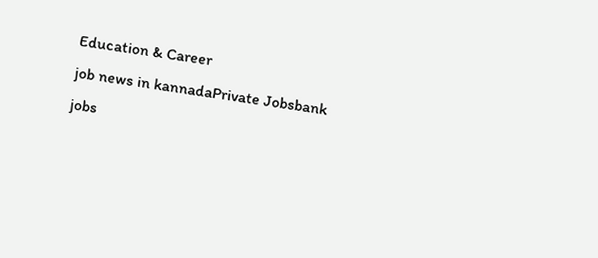Education & Career
job news in kannadaPrivate Jobsbank jobs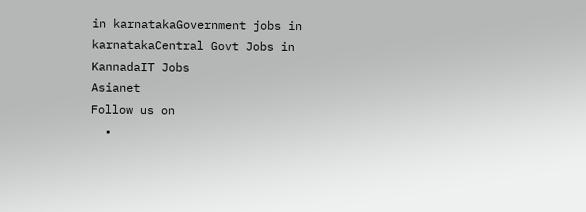in karnatakaGovernment jobs in karnatakaCentral Govt Jobs in KannadaIT Jobs
Asianet
Follow us on
  •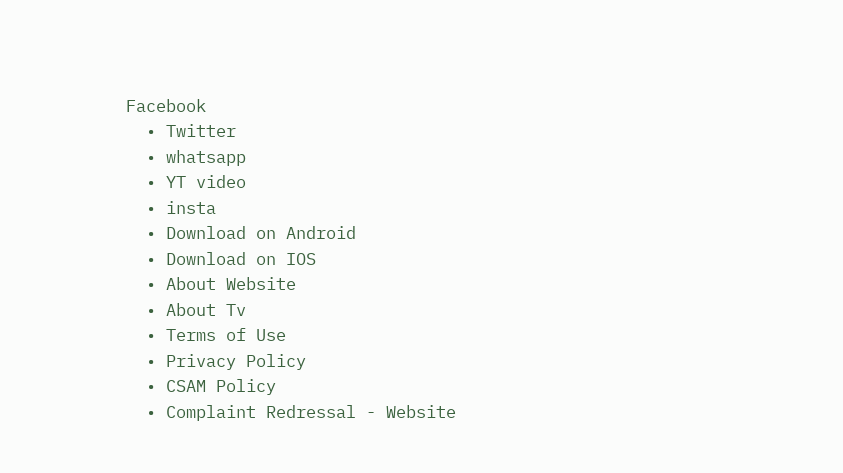Facebook
  • Twitter
  • whatsapp
  • YT video
  • insta
  • Download on Android
  • Download on IOS
  • About Website
  • About Tv
  • Terms of Use
  • Privacy Policy
  • CSAM Policy
  • Complaint Redressal - Website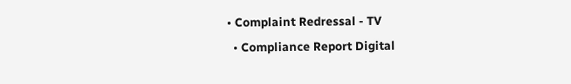• Complaint Redressal - TV
  • Compliance Report Digital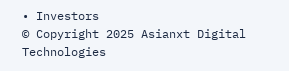• Investors
© Copyright 2025 Asianxt Digital Technologies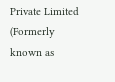Private Limited (Formerly known as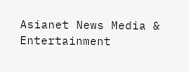Asianet News Media & Entertainment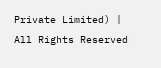Private Limited) | All Rights Reserved